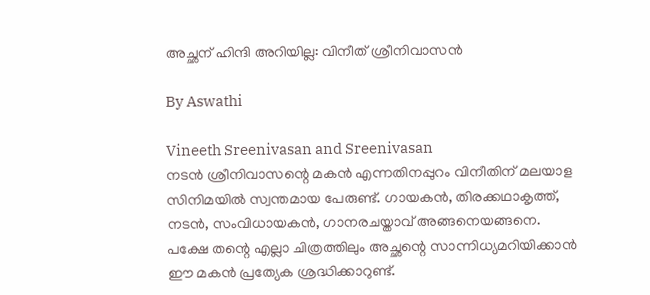അച്ഛന് ഹിന്ദി അറിയില്ല: വിനീത് ശ്രീനിവാസന്‍

By Aswathi

Vineeth Sreenivasan and Sreenivasan
നടന്‍ ശ്രീനിവാസന്റെ മകന്‍ എന്നതിനപ്പുറം വിനീതിന് മലയാള സിനിമയില്‍ സ്വന്തമായ പേരുണ്ട്. ഗായകന്‍, തിരക്കഥാകൃത്ത്, നടന്‍, സംവിധായകന്‍, ഗാനരചയ്താവ് അങ്ങനെയങ്ങനെ. പക്ഷേ തന്റെ എല്ലാ ചിത്രത്തിലും അച്ഛന്റെ സാന്നിധ്യമറിയിക്കാന്‍ ഈ മകന്‍ പ്രത്യേക ശ്രദ്ധിക്കാറുണ്ട്.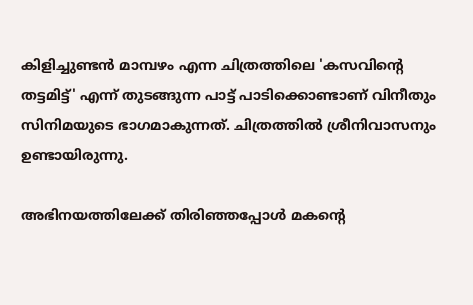കിളിച്ചുണ്ടന്‍ മാമ്പഴം എന്ന ചിത്രത്തിലെ 'കസവിന്റെ തട്ടമിട്ട്' എന്ന് തുടങ്ങുന്ന പാട്ട് പാടിക്കൊണ്ടാണ് വിനീതും സിനിമയുടെ ഭാഗമാകുന്നത്. ചിത്രത്തില്‍ ശ്രീനിവാസനും ഉണ്ടായിരുന്നു.

അഭിനയത്തിലേക്ക് തിരിഞ്ഞപ്പോള്‍ മകന്റെ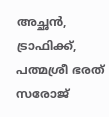അച്ഛന്‍, ട്രാഫിക്ക്, പത്മശ്രീ ഭരത് സരോജ്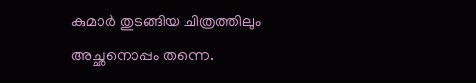കുമാര്‍ തുടങ്ങിയ ചിത്രത്തിലും അച്ഛനൊപ്പം തന്നെ.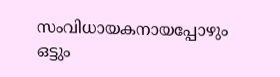സംവിധായകനായപ്പോഴും ഒട്ടും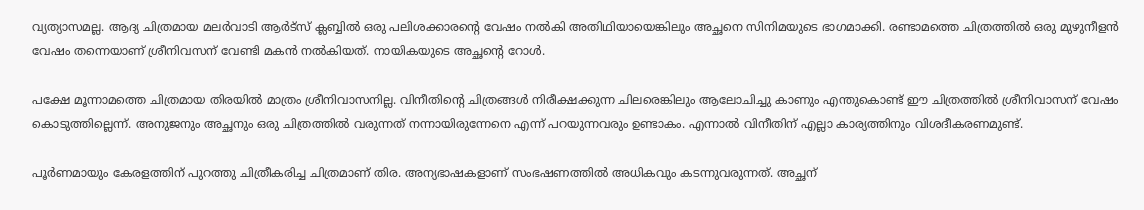വ്യത്യാസമല്ല. ആദ്യ ചിത്രമായ മലര്‍വാടി ആര്‍ട്‌സ് ക്ലബ്ബില്‍ ഒരു പലിശക്കാരന്റെ വേഷം നല്‍കി അതിഥിയായെങ്കിലും അച്ഛനെ സിനിമയുടെ ഭാഗമാക്കി. രണ്ടാമത്തെ ചിത്രത്തില്‍ ഒരു മുഴുനീളന്‍ വേഷം തന്നെയാണ് ശ്രീനിവസന് വേണ്ടി മകന്‍ നല്‍കിയത്. നായികയുടെ അച്ഛന്റെ റോള്‍.

പക്ഷേ മൂന്നാമത്തെ ചിത്രമായ തിരയില്‍ മാത്രം ശ്രീനിവാസനില്ല. വിനീതിന്റെ ചിത്രങ്ങള്‍ നിരീക്ഷക്കുന്ന ചിലരെങ്കിലും ആലോചിച്ചു കാണും എന്തുകൊണ്ട് ഈ ചിത്രത്തില്‍ ശ്രീനിവാസന് വേഷം കൊടുത്തില്ലെന്ന്. അനുജനും അച്ഛനും ഒരു ചിത്രത്തില്‍ വരുന്നത് നന്നായിരുന്നേനെ എന്ന് പറയുന്നവരും ഉണ്ടാകം. എന്നാല്‍ വിനീതിന് എല്ലാ കാര്യത്തിനും വിശദീകരണമുണ്ട്.

പൂര്‍ണമായും കേരളത്തിന് പുറത്തു ചിത്രീകരിച്ച ചിത്രമാണ് തിര. അന്യഭാഷകളാണ് സംഭഷണത്തില്‍ അധികവും കടന്നുവരുന്നത്. അച്ഛന്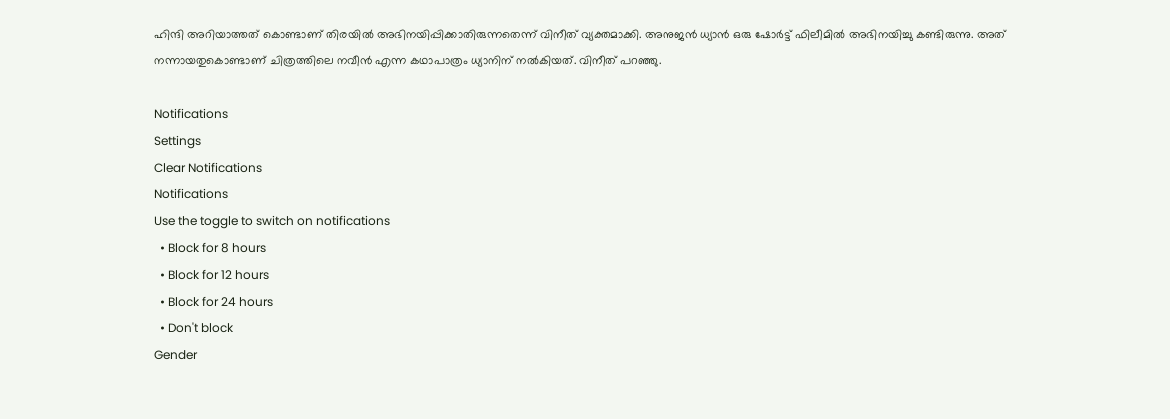ഹിന്ദി അറിയാത്തത് കൊണ്ടാണ് തിരയില്‍ അഭിനയിപ്പിക്കാതിരുന്നതെന്ന് വിനീത് വ്യക്തമാക്കി. അനുജന്‍ ധ്യാന്‍ ഒരു ഷോര്‍ട്ട് ഫിലീമില്‍ അഭിനയിച്ചു കണ്ടിരുന്നു. അത് നന്നായതുകൊണ്ടാണ് ചിത്രത്തിലെ നവീന്‍ എന്ന കഥാപാത്രം ധ്യാനിന് നല്‍കിയത്. വിനീത് പറഞ്ഞു.

Notifications
Settings
Clear Notifications
Notifications
Use the toggle to switch on notifications
  • Block for 8 hours
  • Block for 12 hours
  • Block for 24 hours
  • Don't block
Gender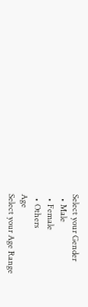Select your Gender
  • Male
  • Female
  • Others
Age
Select your Age Range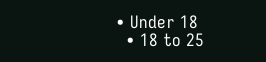• Under 18
  • 18 to 25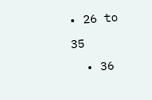• 26 to 35
  • 36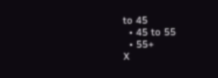to 45
  • 45 to 55
  • 55+
X